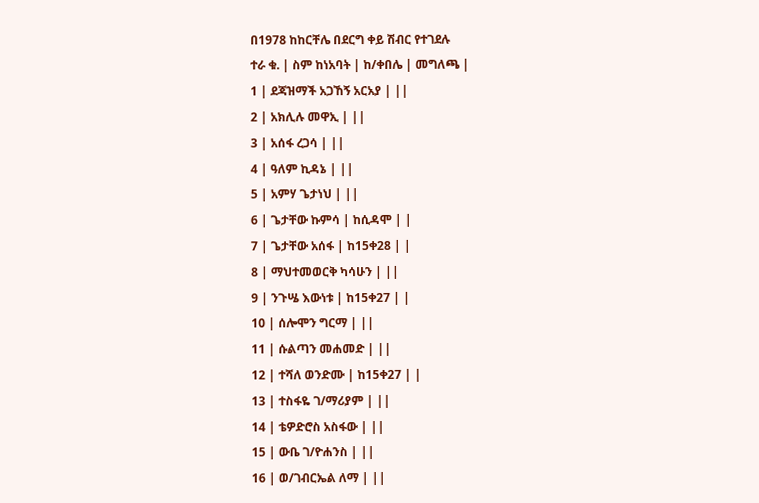በ1978 ከከርቸሌ በደርግ ቀይ ሽብር የተገደሉ
ተራ ቁ. | ስም ከነአባት | ከ/ቀበሌ | መግለጫ |
1 | ደጃዝማች አጋኸኝ አርአያ | ||
2 | አክሊሉ መዋኢ | ||
3 | አሰፋ ረጋሳ | ||
4 | ዓለም ኪዳኔ | ||
5 | አምሃ ጌታነህ | ||
6 | ጌታቸው ኩምሳ | ከሲዳሞ | |
7 | ጌታቸው አሰፋ | ከ15ቀ28 | |
8 | ማህተመወርቅ ካሳሁን | ||
9 | ንጉሤ እውነቱ | ከ15ቀ27 | |
10 | ሰሎሞን ግርማ | ||
11 | ሱልጣን መሐመድ | ||
12 | ተሻለ ወንድሙ | ከ15ቀ27 | |
13 | ተስፋዬ ገ/ማሪያም | ||
14 | ቴዎድሮስ አስፋው | ||
15 | ውቤ ገ/ዮሐንስ | ||
16 | ወ/ገብርኤል ለማ | ||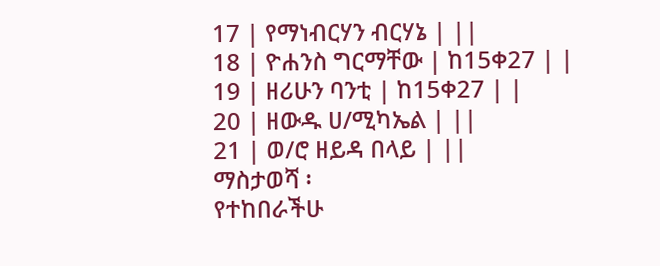17 | የማነብርሃን ብርሃኔ | ||
18 | ዮሐንስ ግርማቸው | ከ15ቀ27 | |
19 | ዘሪሁን ባንቲ | ከ15ቀ27 | |
20 | ዘውዱ ሀ/ሚካኤል | ||
21 | ወ/ሮ ዘይዳ በላይ | ||
ማስታወሻ ፡
የተከበራችሁ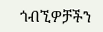ጎብኚዎቻችን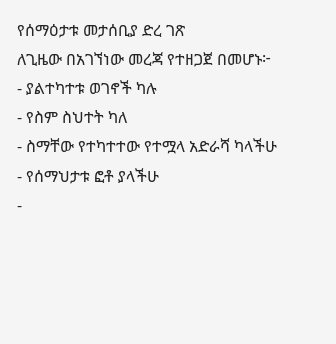የሰማዕታቱ መታሰቢያ ድረ ገጽ
ለጊዜው በአገኘነው መረጃ የተዘጋጀ በመሆኑ፦
- ያልተካተቱ ወገኖች ካሉ
- የስም ስህተት ካለ
- ስማቸው የተካተተው የተሟላ አድራሻ ካላችሁ
- የሰማህታቱ ፎቶ ያላችሁ
-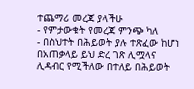ተጨማሪ መረጃ ያላችሁ
- የምታውቁት የመረጃ ምንጭ ካለ
- በስህተት በሕይወት ያሉ ተጽፈው ከሆነ
በአጠቃላይ ይህ ድረ ገጽ ሊሟላና ሊዳብር የሚችለው በተለይ በሕይወት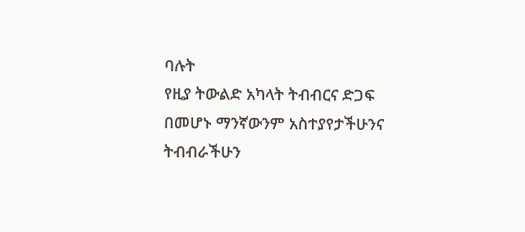ባሉት
የዚያ ትውልድ አካላት ትብብርና ድጋፍ በመሆኑ ማንኛውንም አስተያየታችሁንና
ትብብራችሁን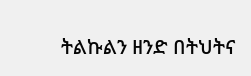ትልኩልን ዘንድ በትህትና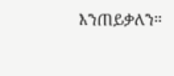እንጠይቃለን።